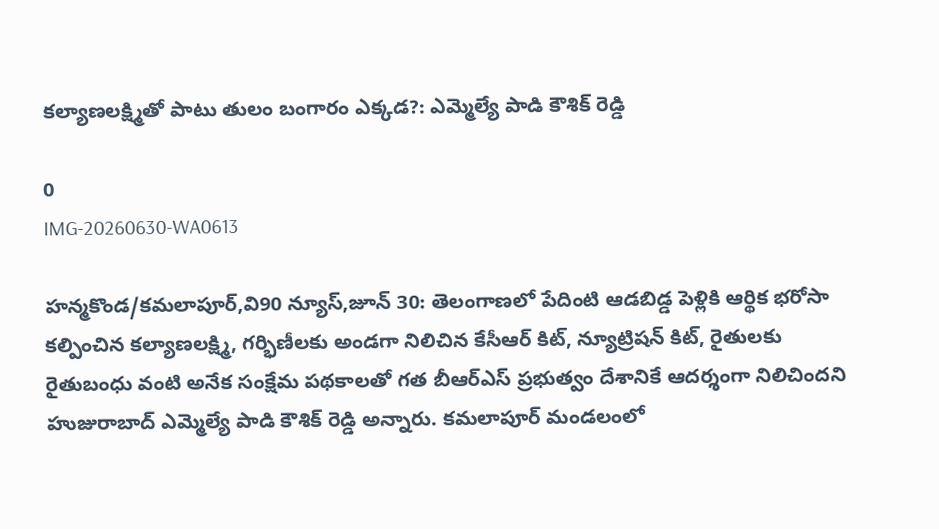కల్యాణలక్ష్మితో పాటు తులం బంగారం ఎక్కడ?: ఎమ్మెల్యే పాడి కౌశిక్ రెడ్డి

0
IMG-20260630-WA0613

హన్మకొండ/కమలాపూర్,వి90 న్యూస్,జూన్ 30: తెలంగాణలో పేదింటి ఆడబిడ్డ పెళ్లికి ఆర్థిక భరోసా కల్పించిన కల్యాణలక్ష్మి, గర్భిణీలకు అండగా నిలిచిన కేసీఆర్ కిట్, న్యూట్రిషన్ కిట్, రైతులకు రైతుబంధు వంటి అనేక సంక్షేమ పథకాలతో గత బీఆర్ఎస్ ప్రభుత్వం దేశానికే ఆదర్శంగా నిలిచిందని హుజురాబాద్ ఎమ్మెల్యే పాడి కౌశిక్ రెడ్డి అన్నారు. కమలాపూర్ మండలంలో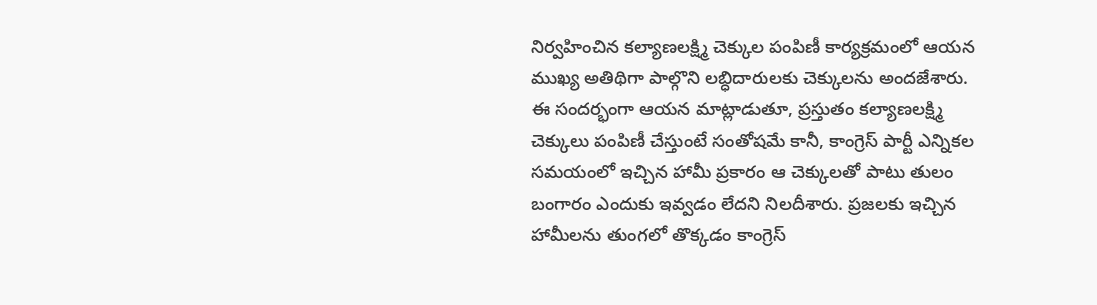నిర్వహించిన కల్యాణలక్ష్మి చెక్కుల పంపిణీ కార్యక్రమంలో ఆయన ముఖ్య అతిథిగా పాల్గొని లబ్ధిదారులకు చెక్కులను అందజేశారు. ఈ సందర్భంగా ఆయన మాట్లాడుతూ, ప్రస్తుతం కల్యాణలక్ష్మి చెక్కులు పంపిణీ చేస్తుంటే సంతోషమే కానీ, కాంగ్రెస్ పార్టీ ఎన్నికల సమయంలో ఇచ్చిన హామీ ప్రకారం ఆ చెక్కులతో పాటు తులం బంగారం ఎందుకు ఇవ్వడం లేదని నిలదీశారు. ప్రజలకు ఇచ్చిన హామీలను తుంగలో తొక్కడం కాంగ్రెస్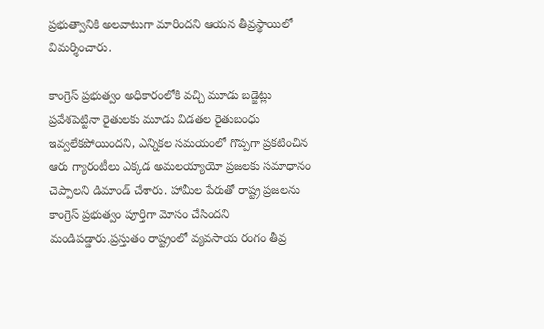ప్రభుత్వానికి అలవాటుగా మారిందని ఆయన తీవ్రస్థాయిలో విమర్శించారు.

కాంగ్రెస్ ప్రభుత్వం అధికారంలోకి వచ్చి మూడు బడ్జెట్లు ప్రవేశపెట్టినా రైతులకు మూడు విడతల రైతుబంధు ఇవ్వలేకపోయిందని, ఎన్నికల సమయంలో గొప్పగా ప్రకటించిన ఆరు గ్యారంటీలు ఎక్కడ అమలయ్యాయో ప్రజలకు సమాధానం చెప్పాలని డిమాండ్ చేశారు. హామీల పేరుతో రాష్ట్ర ప్రజలను కాంగ్రెస్ ప్రభుత్వం పూర్తిగా మోసం చేసిందని మండిపడ్డారు.ప్రస్తుతం రాష్ట్రంలో వ్యవసాయ రంగం తీవ్ర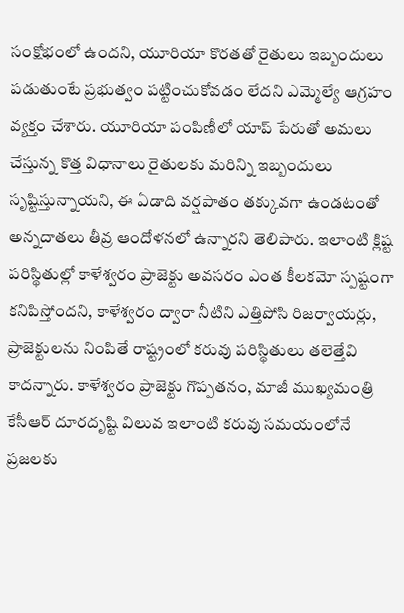సంక్షోభంలో ఉందని, యూరియా కొరతతో రైతులు ఇబ్బందులు పడుతుంటే ప్రభుత్వం పట్టించుకోవడం లేదని ఎమ్మెల్యే ఆగ్రహం వ్యక్తం చేశారు. యూరియా పంపిణీలో యాప్ పేరుతో అమలు చేస్తున్న కొత్త విధానాలు రైతులకు మరిన్ని ఇబ్బందులు సృష్టిస్తున్నాయని, ఈ ఏడాది వర్షపాతం తక్కువగా ఉండటంతో అన్నదాతలు తీవ్ర ఆందోళనలో ఉన్నారని తెలిపారు. ఇలాంటి క్లిష్ట పరిస్థితుల్లో కాళేశ్వరం ప్రాజెక్టు అవసరం ఎంత కీలకమో స్పష్టంగా కనిపిస్తోందని, కాళేశ్వరం ద్వారా నీటిని ఎత్తిపోసి రిజర్వాయర్లు, ప్రాజెక్టులను నింపితే రాష్ట్రంలో కరువు పరిస్థితులు తలెత్తేవి కాదన్నారు. కాళేశ్వరం ప్రాజెక్టు గొప్పతనం, మాజీ ముఖ్యమంత్రి కేసీఆర్ దూరదృష్టి విలువ ఇలాంటి కరువు సమయంలోనే ప్రజలకు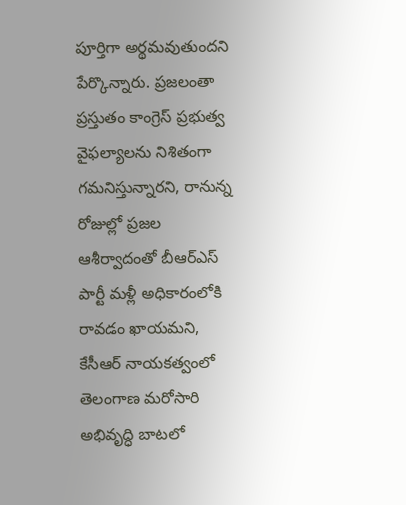పూర్తిగా అర్థమవుతుందని పేర్కొన్నారు. ప్రజలంతా ప్రస్తుతం కాంగ్రెస్ ప్రభుత్వ వైఫల్యాలను నిశితంగా గమనిస్తున్నారని, రానున్న రోజుల్లో ప్రజల ఆశీర్వాదంతో బీఆర్ఎస్ పార్టీ మళ్లీ అధికారంలోకి రావడం ఖాయమని, కేసీఆర్ నాయకత్వంలో తెలంగాణ మరోసారి అభివృద్ధి బాటలో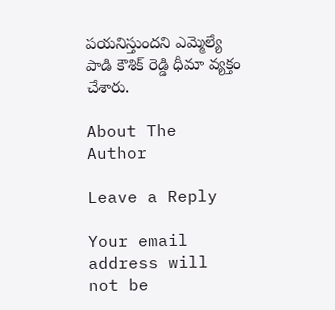పయనిస్తుందని ఎమ్మెల్యే పాడి కౌశిక్ రెడ్డి ధీమా వ్యక్తం చేశారు.

About The Author

Leave a Reply

Your email address will not be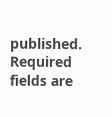published. Required fields are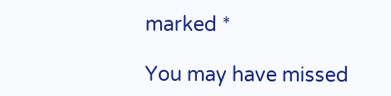marked *

You may have missed